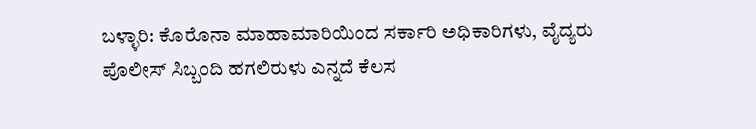ಬಳ್ಳಾರಿ: ಕೊರೊನಾ ಮಾಹಾಮಾರಿಯಿಂದ ಸರ್ಕಾರಿ ಅಧಿಕಾರಿಗಳು, ವೈದ್ಯರು ಪೊಲೀಸ್ ಸಿಬ್ಬಂದಿ ಹಗಲಿರುಳು ಎನ್ನದೆ ಕೆಲಸ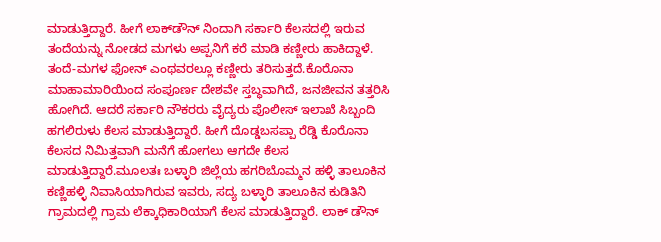ಮಾಡುತ್ತಿದ್ದಾರೆ. ಹೀಗೆ ಲಾಕ್‍ಡೌನ್ ನಿಂದಾಗಿ ಸರ್ಕಾರಿ ಕೆಲಸದಲ್ಲಿ ಇರುವ ತಂದೆಯನ್ನು ನೋಡದ ಮಗಳು ಅಪ್ಪನಿಗೆ ಕರೆ ಮಾಡಿ ಕಣ್ಣೀರು ಹಾಕಿದ್ದಾಳೆ. ತಂದೆ-ಮಗಳ ಫೋನ್ ಎಂಥವರಲ್ಲೂ ಕಣ್ಣೀರು ತರಿಸುತ್ತದೆ.ಕೊರೊನಾ ಮಾಹಾಮಾರಿಯಿಂದ ಸಂಪೂರ್ಣ ದೇಶವೇ ಸ್ತಬ್ಧವಾಗಿದೆ, ಜನಜೀವನ ತತ್ತರಿಸಿ ಹೋಗಿದೆ. ಆದರೆ ಸರ್ಕಾರಿ ನೌಕರರು ವೈದ್ಯರು ಪೊಲೀಸ್ ಇಲಾಖೆ ಸಿಬ್ಬಂದಿ ಹಗಲಿರುಳು ಕೆಲಸ ಮಾಡುತ್ತಿದ್ದಾರೆ. ಹೀಗೆ ದೊಡ್ಡಬಸಪ್ಪಾ ರೆಡ್ಡಿ ಕೊರೊನಾ ಕೆಲಸದ ನಿಮಿತ್ತವಾಗಿ ಮನೆಗೆ ಹೋಗಲು ಆಗದೇ ಕೆಲಸ ಮಾಡುತ್ತಿದ್ದಾರೆ.ಮೂಲತಃ ಬಳ್ಳಾರಿ ಜಿಲ್ಲೆಯ ಹಗರಿಬೊಮ್ಮನ ಹಳ್ಳಿ ತಾಲೂಕಿನ ಕಣ್ಣಿಹಳ್ಳಿ ನಿವಾಸಿಯಾಗಿರುವ ಇವರು, ಸದ್ಯ ಬಳ್ಳಾರಿ ತಾಲೂಕಿನ ಕುಡಿತಿನಿ ಗ್ರಾಮದಲ್ಲಿ ಗ್ರಾಮ ಲೆಕ್ಕಾಧಿಕಾರಿಯಾಗೆ ಕೆಲಸ ಮಾಡುತ್ತಿದ್ದಾರೆ. ಲಾಕ್ ಡೌನ್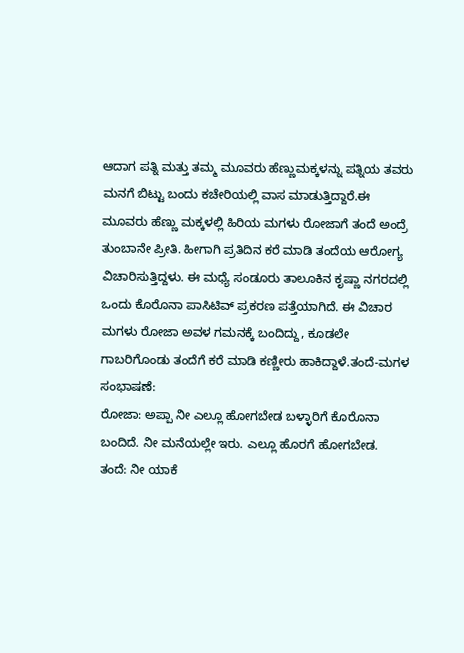ಆದಾಗ ಪತ್ನಿ ಮತ್ತು ತಮ್ಮ ಮೂವರು ಹೆಣ್ಣುಮಕ್ಕಳನ್ನು ಪತ್ನಿಯ ತವರು ಮನಗೆ ಬಿಟ್ಟು ಬಂದು ಕಚೇರಿಯಲ್ಲಿ ವಾಸ ಮಾಡುತ್ತಿದ್ದಾರೆ.ಈ ಮೂವರು ಹೆಣ್ಣು ಮಕ್ಕಳಲ್ಲಿ ಹಿರಿಯ ಮಗಳು ರೋಜಾಗೆ ತಂದೆ ಅಂದ್ರೆ ತುಂಬಾನೇ ಪ್ರೀತಿ. ಹೀಗಾಗಿ ಪ್ರತಿದಿನ ಕರೆ ಮಾಡಿ ತಂದೆಯ ಆರೋಗ್ಯ ವಿಚಾರಿಸುತ್ತಿದ್ದಳು. ಈ ಮಧ್ಯೆ ಸಂಡೂರು ತಾಲೂಕಿನ ಕೃಷ್ಣಾ ನಗರದಲ್ಲಿ ಒಂದು ಕೊರೊನಾ ಪಾಸಿಟಿವ್ ಪ್ರಕರಣ ಪತ್ತೆಯಾಗಿದೆ. ಈ ವಿಚಾರ ಮಗಳು ರೋಜಾ ಅವಳ ಗಮನಕ್ಕೆ ಬಂದಿದ್ದು, ಕೂಡಲೇ ಗಾಬರಿಗೊಂಡು ತಂದೆಗೆ ಕರೆ ಮಾಡಿ ಕಣ್ಣೀರು ಹಾಕಿದ್ದಾಳೆ.ತಂದೆ-ಮಗಳ ಸಂಭಾಷಣೆ:
ರೋಜಾ: ಅಪ್ಪಾ ನೀ ಎಲ್ಲೂ ಹೋಗಬೇಡ ಬಳ್ಳಾರಿಗೆ ಕೊರೊನಾ ಬಂದಿದೆ. ನೀ ಮನೆಯಲ್ಲೇ ಇರು. ಎಲ್ಲೂ ಹೊರಗೆ ಹೋಗಬೇಡ.
ತಂದೆ: ನೀ ಯಾಕೆ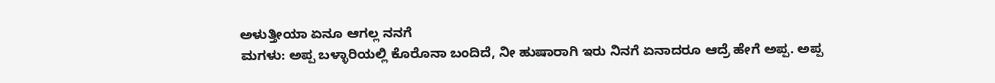ಅಳುತ್ತೀಯಾ ಏನೂ ಆಗಲ್ಲ ನನಗೆ
ಮಗಳು: ಅಪ್ಪ ಬಳ್ಳಾರಿಯಲ್ಲಿ ಕೊರೊನಾ ಬಂದಿದೆ, ನೀ ಹುಷಾರಾಗಿ ಇರು ನಿನಗೆ ಏನಾದರೂ ಆದ್ರೆ ಹೇಗೆ ಅಪ್ಪ. ಅಪ್ಪ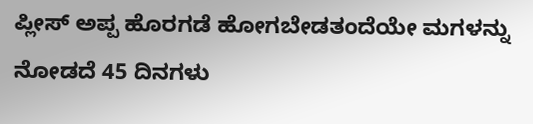ಪ್ಲೀಸ್ ಅಪ್ಪ ಹೊರಗಡೆ ಹೋಗಬೇಡತಂದೆಯೇ ಮಗಳನ್ನು ನೋಡದೆ 45 ದಿನಗಳು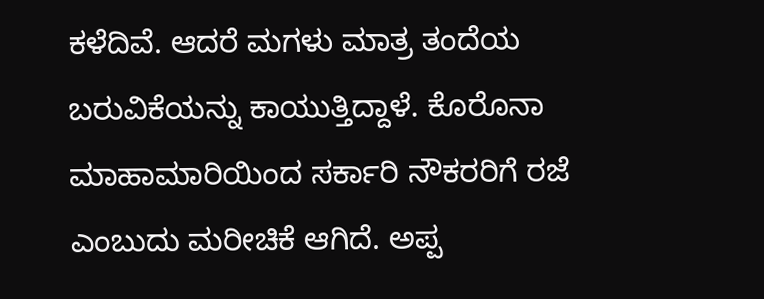ಕಳೆದಿವೆ. ಆದರೆ ಮಗಳು ಮಾತ್ರ ತಂದೆಯ ಬರುವಿಕೆಯನ್ನು ಕಾಯುತ್ತಿದ್ದಾಳೆ. ಕೊರೊನಾ ಮಾಹಾಮಾರಿಯಿಂದ ಸರ್ಕಾರಿ ನೌಕರರಿಗೆ ರಜೆ ಎಂಬುದು ಮರೀಚಿಕೆ ಆಗಿದೆ. ಅಪ್ಪ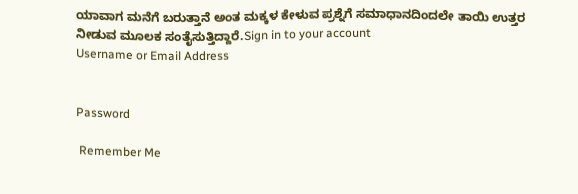ಯಾವಾಗ ಮನೆಗೆ ಬರುತ್ತಾನೆ ಅಂತ ಮಕ್ಕಳ ಕೇಳುವ ಪ್ರಶ್ನೆಗೆ ಸಮಾಧಾನದಿಂದಲೇ ತಾಯಿ ಉತ್ತರ ನೀಡುವ ಮೂಲಕ ಸಂತೈಸುತ್ತಿದ್ದಾರೆ.Sign in to your account
Username or Email Address


Password

 Remember Me